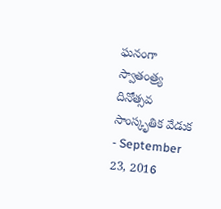ఘనంగా స్వాతంత్ర్య దినోత్సవ సాంస్కృతిక వేడుక
- September 23, 2016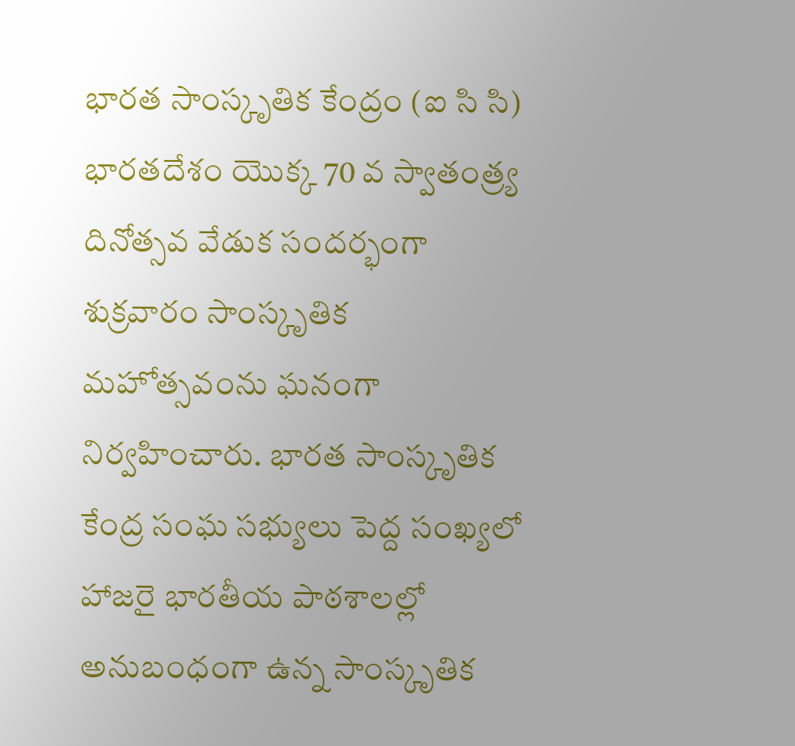భారత సాంస్కృతిక కేంద్రం (ఐ సి సి) భారతదేశం యొక్క 70 వ స్వాతంత్ర్య దినోత్సవ వేడుక సందర్భంగా శుక్రవారం సాంస్కృతిక మహోత్సవంను ఘనంగా నిర్వహించారు. భారత సాంస్కృతిక కేంద్ర సంఘ సభ్యులు పెద్ద సంఖ్యలో హాజరై భారతీయ పాఠశాలల్లో అనుబంధంగా ఉన్న సాంస్కృతిక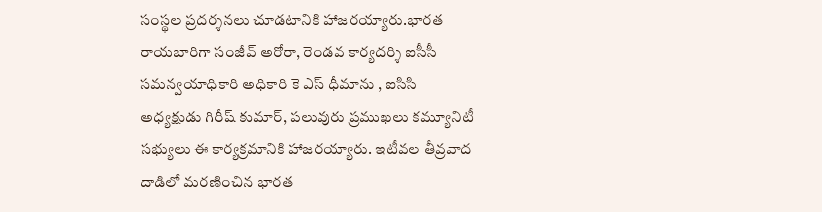సంస్థల ప్రదర్శనలు చూడటానికి హాజరయ్యారు.భారత రాయబారిగా సంజీవ్ అరోరా, రెండవ కార్యదర్శి ఐసీసీ సమన్వయాధికారి అధికారి కె ఎస్ ధీమాను , ఐసిసి అధ్యక్షుడు గిరీష్ కుమార్, పలువురు ప్రముఖలు కమ్యూనిటీ సభ్యులు ఈ కార్యక్రమానికి హాజరయ్యారు. ఇటీవల తీవ్రవాద దాడిలో మరణించిన భారత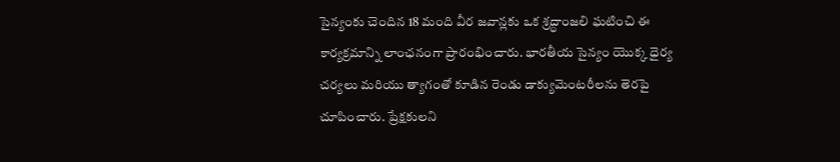సైన్యంకు చెందిన 18 మంది వీర జవాన్లకు ఒక శ్రద్ధాంజలి ఘటించి ఈ కార్యక్రమాన్ని లాంఛనంగా ప్రారంభించారు. భారతీయ సైన్యం యొక్క ధైర్య చర్యలు మరియు త్యాగంతో కూడిన రెండు డాక్యుమెంటరీలను తెరపై చూపించారు. ప్రేక్షకులని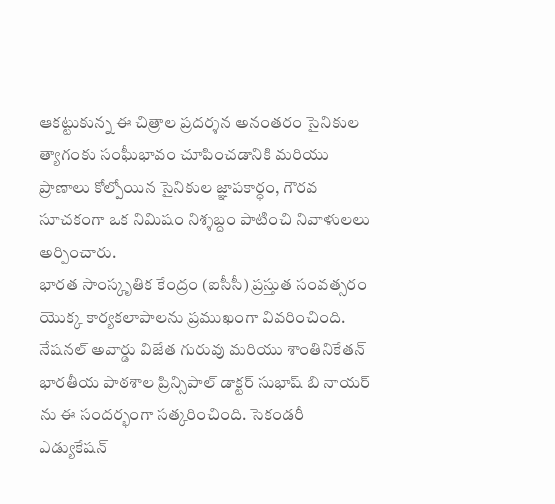ఆకట్టుకున్న ఈ చిత్రాల ప్రదర్శన అనంతరం సైనికుల త్యాగంకు సంఘీభావం చూపించడానికి మరియు ప్రాణాలు కోల్పోయిన సైనికుల జ్ఞాపకార్ధం, గౌరవ సూచకంగా ఒక నిమిషం నిశ్శబ్దం పాటించి నివాళులలు అర్పించారు.
భారత సాంస్కృతిక కేంద్రం (ఐసీసీ) ప్రస్తుత సంవత్సరం యొక్క కార్యకలాపాలను ప్రముఖంగా వివరించింది. నేషనల్ అవార్డు విజేత గురువు మరియు శాంతినికేతన్ భారతీయ పాఠశాల ప్రిన్సిపాల్ డాక్టర్ సుభాష్ బి నాయర్ ను ఈ సందర్భంగా సత్కరించింది. సెకండరీ ఎడ్యుకేషన్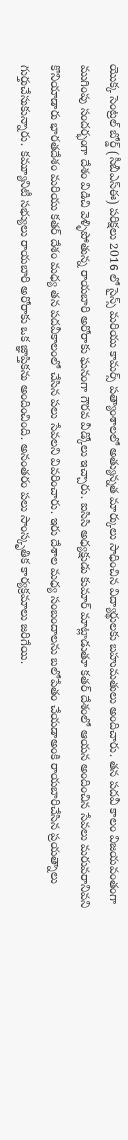యొక్క సెంట్రల్ బోర్డ్ (సీబీఎస్ఈ) పరిక్షలు 2016 లో సైన్స్ మరియు కామర్స్ పత్యాంశాలలో అత్యున్నత మార్కులు సాధించిన విద్యార్థులకు బహుమతులు అందిచారు. తన పదవీ కాలం విజయవంతంగా ముగింపు సందర్భంగా దేశం విడిచి వెళ్ళిపోతున్న రాయబారి అరోరాకు ఘనంగా గౌరవ వీడ్కోలు ఇచ్చారు. ఐసిసి అధ్యక్షుడు కుమార్ మాట్లాడుతూ కతర్ దేశంలో ఆయన అందించిన సేవలు మరువరానివని కొనియాడారు భారతదేశం మరియు కతర్ దేశం మధ్య తన పదవీకాలంలో చేసిన పలు సేవలని వివరించారు. ఇరు దేశాల మధ్య సంబందాలను బలోపేతం చేయడాఅంకి రాయబారిచేసిన ప్రయత్నాలు గుర్తుచేసుకున్నారు. కమ్యూనిటీ సభ్యులు రాయబారి అరోరాకు ఒక జ్ఞాప్తికను అందించింది. అనంతరం పలు సాంస్కృతిక కార్యక్రమాలు జరిగేయి.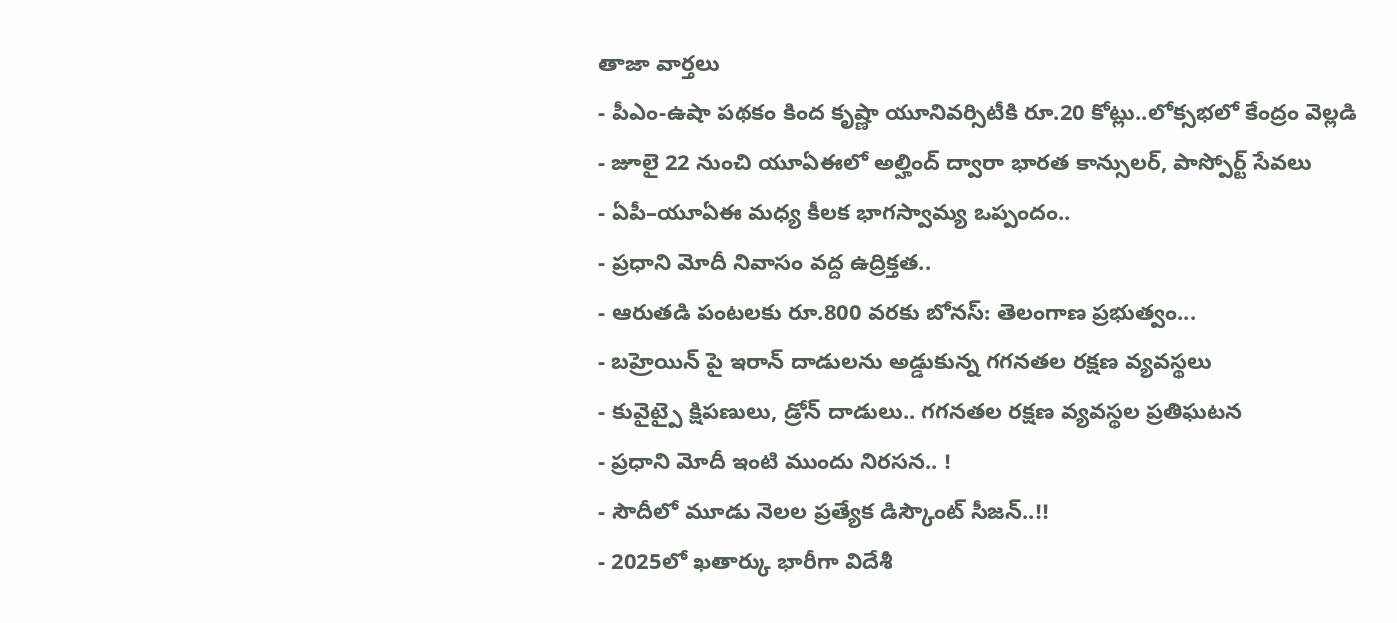తాజా వార్తలు
- పీఎం-ఉషా పథకం కింద కృష్ణా యూనివర్సిటీకి రూ.20 కోట్లు..లోక్సభలో కేంద్రం వెల్లడి
- జూలై 22 నుంచి యూఏఈలో అల్హింద్ ద్వారా భారత కాన్సులర్, పాస్పోర్ట్ సేవలు
- ఏపీ–యూఏఈ మధ్య కీలక భాగస్వామ్య ఒప్పందం..
- ప్రధాని మోదీ నివాసం వద్ద ఉద్రిక్తత..
- ఆరుతడి పంటలకు రూ.800 వరకు బోనస్: తెలంగాణ ప్రభుత్వం...
- బహ్రెయిన్ పై ఇరాన్ దాడులను అడ్డుకున్న గగనతల రక్షణ వ్యవస్థలు
- కువైట్పై క్షిపణులు, డ్రోన్ దాడులు.. గగనతల రక్షణ వ్యవస్థల ప్రతిఘటన
- ప్రధాని మోదీ ఇంటి ముందు నిరసన.. !
- సౌదీలో మూడు నెలల ప్రత్యేక డిస్కౌంట్ సీజన్..!!
- 2025లో ఖతార్కు భారీగా విదేశీ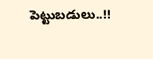పెట్టుబడులు..!!